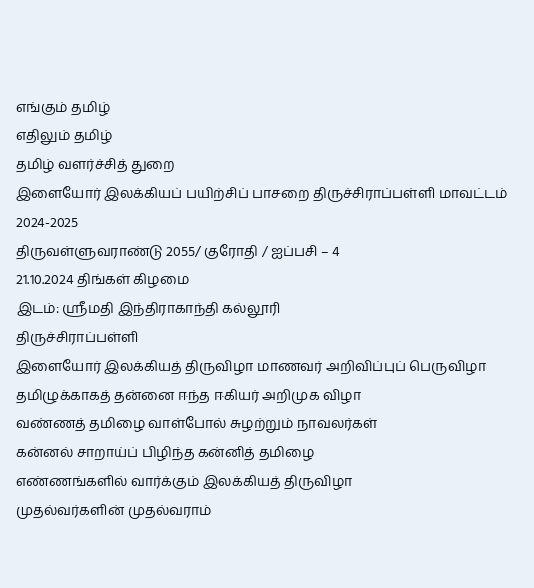எங்கும் தமிழ்
எதிலும் தமிழ்
தமிழ் வளர்ச்சித் துறை
இளையோர் இலக்கியப் பயிற்சிப் பாசறை திருச்சிராப்பள்ளி மாவட்டம் 2024-2025
திருவள்ளுவராண்டு 2055/ குரோதி / ஐப்பசி – 4
21.10.2024 திங்கள் கிழமை
இடம்: ஸ்ரீமதி இந்திராகாந்தி கல்லூரி
திருச்சிராப்பள்ளி
இளையோர் இலக்கியத் திருவிழா மாணவர் அறிவிப்புப் பெருவிழா
தமிழுக்காகத் தன்னை ஈந்த ஈகியர் அறிமுக விழா
வண்ணத் தமிழை வாள்போல் சுழற்றும் நாவலர்கள்
கன்னல் சாறாய்ப் பிழிந்த கன்னித் தமிழை
எண்ணங்களில் வார்க்கும் இலக்கியத் திருவிழா
முதல்வர்களின் முதல்வராம்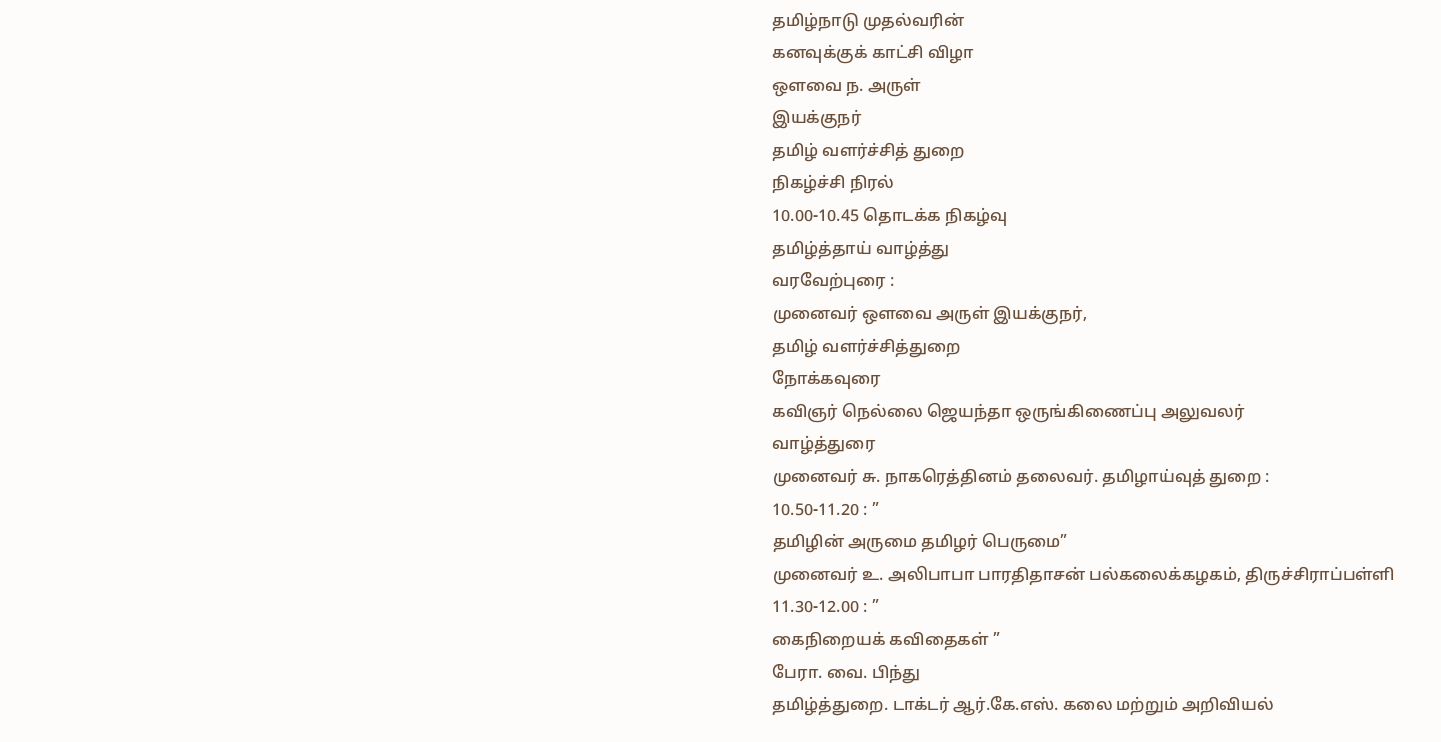தமிழ்நாடு முதல்வரின்
கனவுக்குக் காட்சி விழா
ஔவை ந. அருள்
இயக்குநர்
தமிழ் வளர்ச்சித் துறை
நிகழ்ச்சி நிரல்
10.00-10.45 தொடக்க நிகழ்வு
தமிழ்த்தாய் வாழ்த்து
வரவேற்புரை :
முனைவர் ஔவை அருள் இயக்குநர்,
தமிழ் வளர்ச்சித்துறை
நோக்கவுரை
கவிஞர் நெல்லை ஜெயந்தா ஒருங்கிணைப்பு அலுவலர்
வாழ்த்துரை
முனைவர் சு. நாகரெத்தினம் தலைவர். தமிழாய்வுத் துறை :
10.50-11.20 : ”
தமிழின் அருமை தமிழர் பெருமை”
முனைவர் உ. அலிபாபா பாரதிதாசன் பல்கலைக்கழகம், திருச்சிராப்பள்ளி
11.30-12.00 : ”
கைநிறையக் கவிதைகள் ”
பேரா. வை. பிந்து
தமிழ்த்துறை. டாக்டர் ஆர்.கே.எஸ். கலை மற்றும் அறிவியல்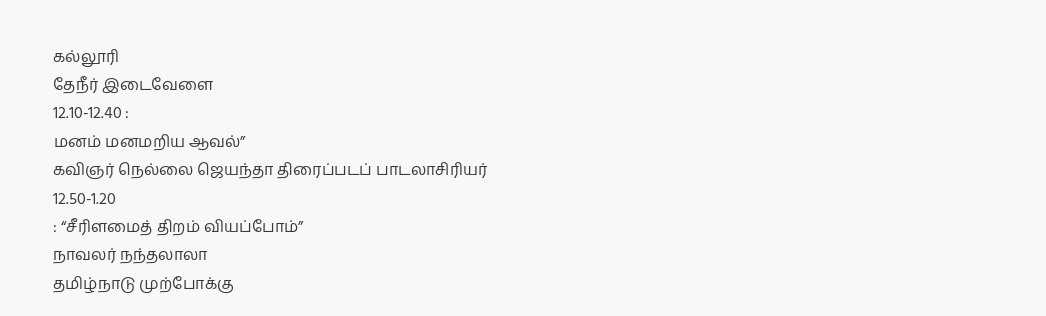கல்லூரி
தேநீர் இடைவேளை
12.10-12.40 :
மனம் மனமறிய ஆவல்”
கவிஞர் நெல்லை ஜெயந்தா திரைப்படப் பாடலாசிரியர்
12.50-1.20
: “சீரிளமைத் திறம் வியப்போம்”
நாவலர் நந்தலாலா
தமிழ்நாடு முற்போக்கு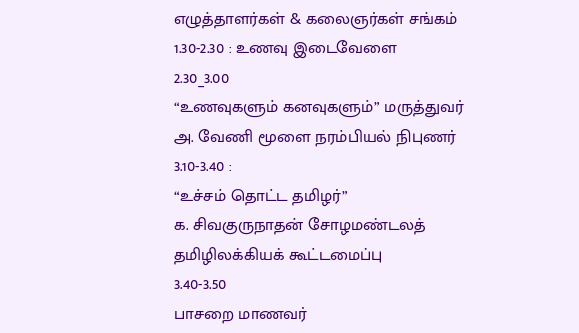எழுத்தாளர்கள் & கலைஞர்கள் சங்கம்
1.30-2.30 : உணவு இடைவேளை
2.30_3.00
“உணவுகளும் கனவுகளும்” மருத்துவர்
அ. வேணி மூளை நரம்பியல் நிபுணர்
3.10-3.40 :
“உச்சம் தொட்ட தமிழர்”
க. சிவகுருநாதன் சோழமண்டலத் தமிழிலக்கியக் கூட்டமைப்பு
3.40-3.50
பாசறை மாணவர்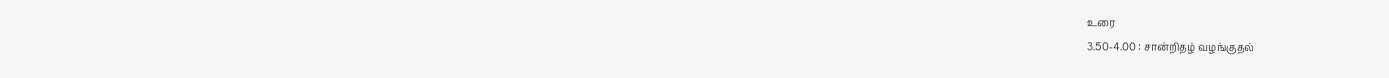உரை
3.50-4.00 : சான்றிதழ் வழங்குதல்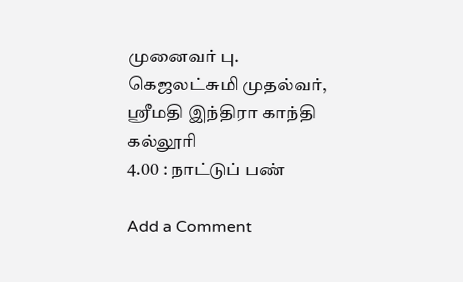முனைவர் பு. கெஜலட்சுமி முதல்வர், ஸ்ரீமதி இந்திரா காந்தி கல்லூரி
4.00 : நாட்டுப் பண்

Add a Comment